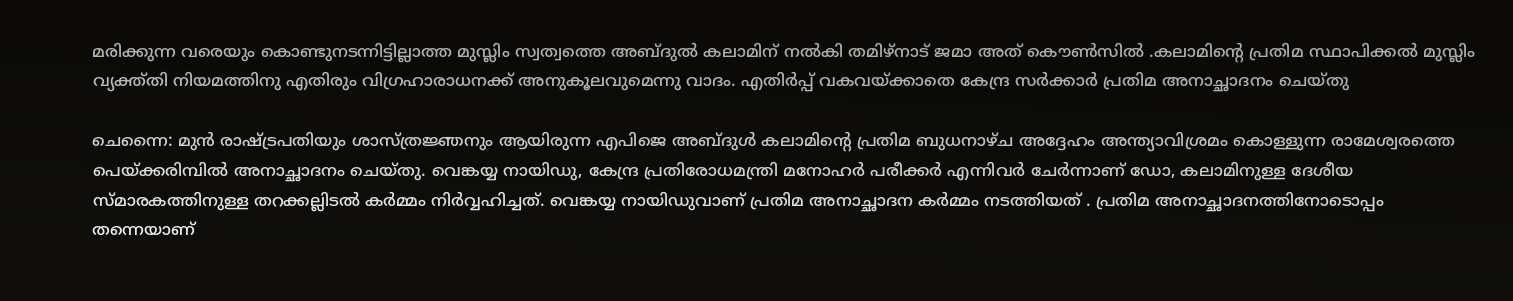മരിക്കുന്ന വരെയും കൊണ്ടുനടന്നിട്ടില്ലാത്ത മുസ്ലിം സ്വത്വത്തെ അബ്ദുൽ കലാമിന് നൽകി തമിഴ്നാട് ജമാ അത് കൌൺസിൽ .കലാമിന്റെ പ്രതിമ സ്ഥാപിക്കൽ മുസ്ലിം വ്യക്ത്തി നിയമത്തിനു എതിരും വിഗ്രഹാരാധനക്ക് അനുകൂലവുമെന്നു വാദം. എതിർപ്പ് വകവയ്ക്കാതെ കേന്ദ്ര സർക്കാർ പ്രതിമ അനാച്ഛാദനം ചെയ്തു

ചെന്നൈ: മുൻ രാഷ്ട്രപതിയും ശാസ്ത്രജ്ഞനും ആയിരുന്ന എപിജെ അബ്ദുള്‍ കലാമിന്റെ പ്രതിമ ബുധനാഴ്ച അദ്ദേഹം അന്ത്യാവിശ്രമം കൊള്ളുന്ന രാമേശ്വരത്തെ പെയ്ക്കരിമ്പിൽ അനാച്ഛാദനം ചെയ്തു. വെങ്കയ്യ നായിഡു, കേന്ദ്ര പ്രതിരോധമന്ത്രി മനോഹര്‍ പരീക്കര്‍ എന്നിവര്‍ ചേര്‍ന്നാണ് ഡോ, കലാമിനുള്ള ദേശീയ സ്മാരകത്തിനുള്ള തറക്കല്ലിടല്‍ കര്‍മ്മം നിര്‍വ്വഹിച്ചത്. വെങ്കയ്യ നായിഡുവാണ് പ്രതിമ അനാച്ഛാദന കര്‍മ്മം നടത്തിയത് . പ്രതിമ അനാച്ഛാദനത്തിനോടൊപ്പം തന്നെയാണ്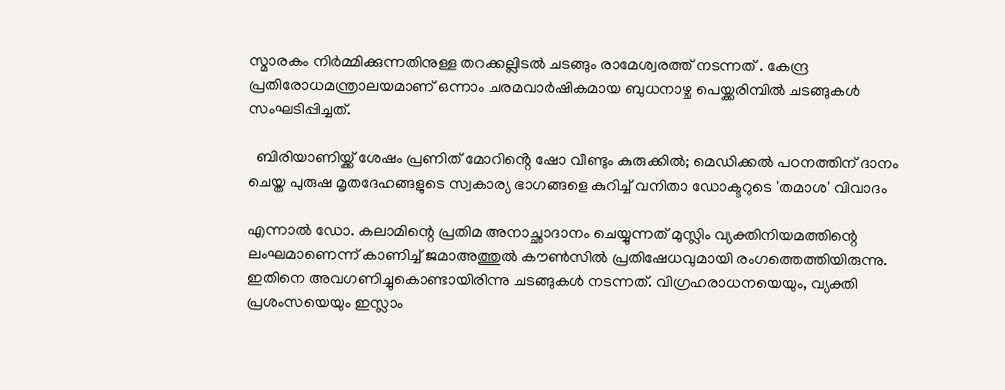സ്മാരകം നിര്‍മ്മിക്കുന്നതിനുള്ള തറക്കല്ലിടല്‍ ചടങ്ങും രാമേശ്വരത്ത് നടന്നത് . കേന്ദ്ര പ്രതിരോധമന്ത്രാലയമാണ് ഒന്നാം ചരമവാര്‍ഷികമായ ബുധനാഴ്ച പെയ്ക്കരിമ്പില്‍ ചടങ്ങുകള്‍ സംഘടിപ്പിച്ചത്.

  ബിരിയാണിയ്ക്ക് ശേഷം പ്രണിത് മോറിൻ്റെ ഷോ വീണ്ടും കുരുക്കിൽ; മെഡിക്കൽ പഠനത്തിന് ദാനം ചെയ്ത പുരുഷ മൃതദേഹങ്ങളുടെ സ്വകാര്യ ഭാഗങ്ങളെ കുറിച്ച് വനിതാ ഡോക്ടറുടെ 'തമാശ' വിവാദം

എന്നാല്‍ ഡോ. കലാമിന്റെ പ്രതിമ അനാച്ഛാദാനം ചെയ്യുന്നത് മുസ്ലിം വ്യക്തിനിയമത്തിന്റെ ലംഘമാണെന്ന് കാണിച്ച് ജമാഅത്തുല്‍ കൗണ്‍സില്‍ പ്രതിഷേധവുമായി രംഗത്തെത്തിയിരുന്നു. ഇതിനെ അവഗണിച്ചുകൊണ്ടായിരിന്നു ചടങ്ങുകള്‍ നടന്നത്. വിഗ്രഹരാധനയെയും, വ്യക്തി പ്രശംസയെയും ഇസ്ലാം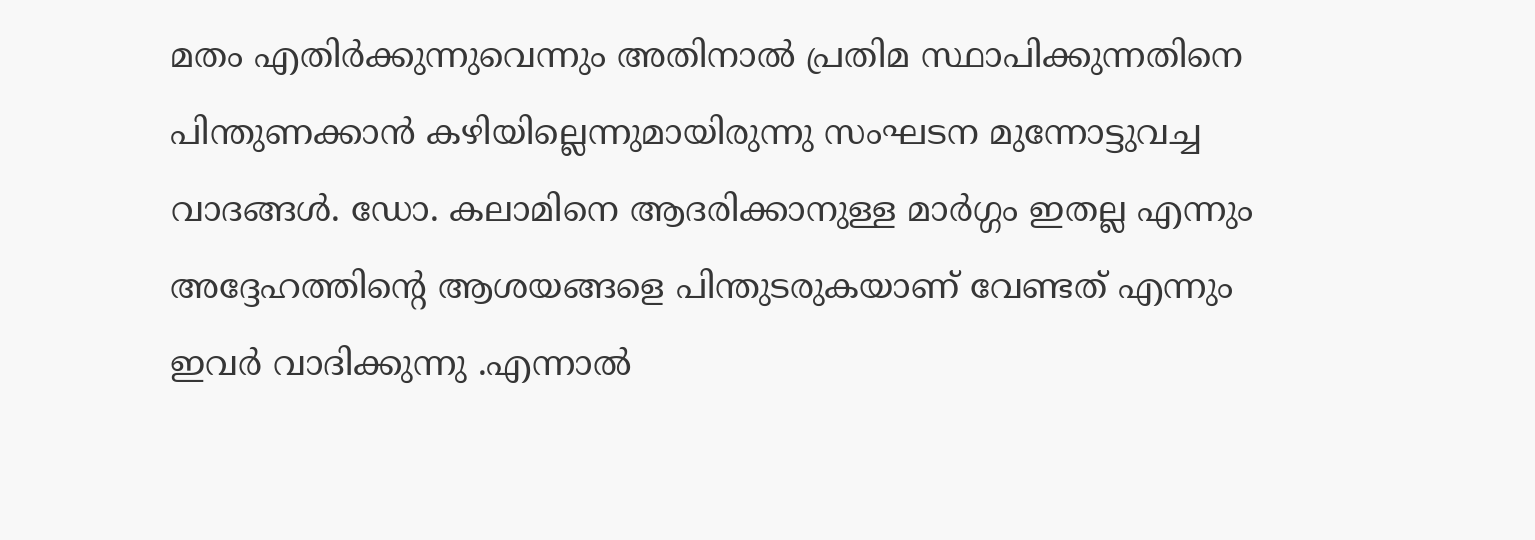മതം എതിര്‍ക്കുന്നുവെന്നും അതിനാല്‍ പ്രതിമ സ്ഥാപിക്കുന്നതിനെ പിന്തുണക്കാന്‍ കഴിയില്ലെന്നുമായിരുന്നു സംഘടന മുന്നോട്ടുവച്ച വാദങ്ങള്‍. ഡോ. കലാമിനെ ആദരിക്കാനുള്ള മാർഗ്ഗം ഇതല്ല എന്നും അദ്ദേഹത്തിന്റെ ആശയങ്ങളെ പിന്തുടരുകയാണ് വേണ്ടത് എന്നും ഇവർ വാദിക്കുന്നു .എന്നാൽ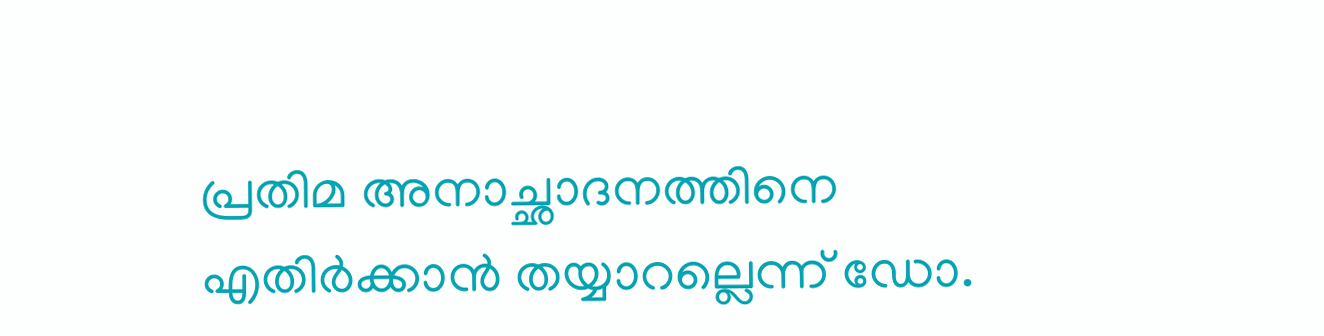പ്രതിമ അനാച്ഛാദനത്തിനെ എതിർക്കാൻ തയ്യാറല്ലെന്ന് ഡോ.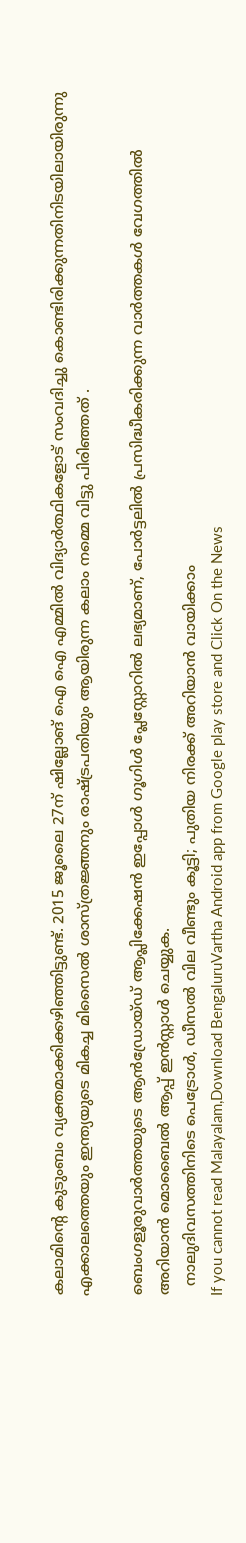കലാമിന്റെ കുടുംബം വ്യക്തമാക്കിക്കഴിഞ്ഞിട്ടുണ്ട്. 2015 ജൂലൈ 27ന് ഷില്ലോങ് ഐ ഐ എമ്മിൽ വിദ്യാർത്ഥികളോട് സംവദിച്ചു കൊണ്ടിരിക്കുന്നതിനിടയിലായിരുന്നു എക്കാലത്തെയും ഇന്ത്യയുടെ മികച്ച മിസൈൽ ശാസ്ത്രജ്ഞനും രാഷ്ട്രപതിയും ആയിരുന്ന കലാം നമ്മെ വിട്ടു പിരിഞ്ഞത് .

ബെംഗളൂരുവാർത്തയുടെ ആൻഡ്രോയ്ഡ് ആപ്ലിക്കേഷൻ ഇപ്പോൾ ഗൂഗിൾ പ്ലേസ്റ്റോറിൽ ലഭ്യമാണ്, പോർട്ടലിൽ പ്രസിദ്ധീകരിക്കുന്ന വാർത്തകൾ വേഗത്തിൽ അറിയാൻ മൊബൈൽ ആപ്പ് ഇൻസ്റ്റാൾ ചെയ്യുക.
  നാലുദിവസത്തിനിടെ പെട്രോൾ, ഡീസൽ വില വീണ്ടും കൂട്ടി; പുതിയ നിരക്ക് അറിയാൻ വായിക്കാം
If you cannot read Malayalam,Download BengaluruVartha Android app from Google play store and Click On the News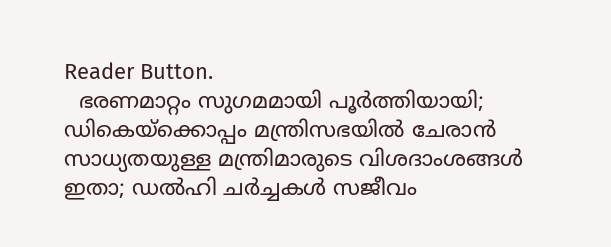Reader Button.
  ഭരണമാറ്റം സുഗമമായി പൂർത്തിയായി; ഡികെയ്‌ക്കൊപ്പം മന്ത്രിസഭയിൽ ചേരാൻ സാധ്യതയുള്ള മന്ത്രിമാരുടെ വിശദാംശങ്ങൾ ഇതാ; ഡൽഹി ചർച്ചകൾ സജീവം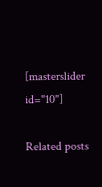[masterslider id="10"]

Related posts